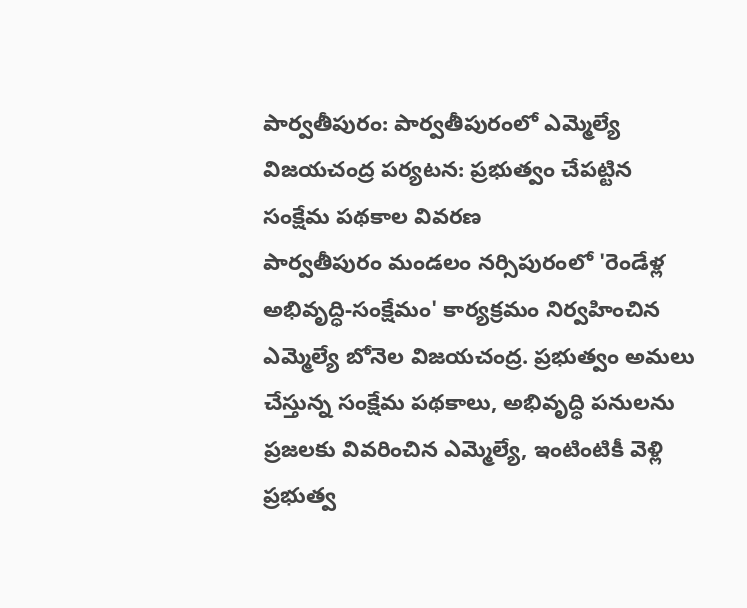పార్వతీపురం: పార్వతీపురంలో ఎమ్మెల్యే విజయచంద్ర పర్యటన: ప్రభుత్వం చేపట్టిన సంక్షేమ పథకాల వివరణ
పార్వతీపురం మండలం నర్సిపురంలో 'రెండేళ్ల అభివృద్ధి-సంక్షేమం' కార్యక్రమం నిర్వహించిన ఎమ్మెల్యే బోనెల విజయచంద్ర. ప్రభుత్వం అమలు చేస్తున్న సంక్షేమ పథకాలు, అభివృద్ధి పనులను ప్రజలకు వివరించిన ఎమ్మెల్యే, ఇంటింటికీ వెళ్లి ప్రభుత్వ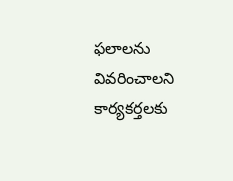ఫలాలను వివరించాలని కార్యకర్తలకు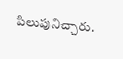పిలుపునిచ్చారు.